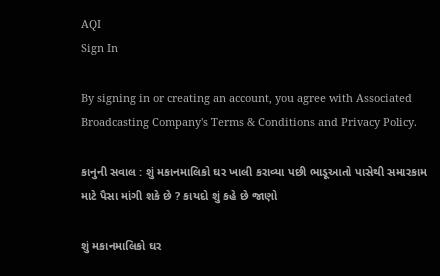AQI
Sign In

By signing in or creating an account, you agree with Associated Broadcasting Company's Terms & Conditions and Privacy Policy.

કાનુની સવાલ : શું મકાનમાલિકો ઘર ખાલી કરાવ્યા પછી ભાડૂઆતો પાસેથી સમારકામ માટે પૈસા માંગી શકે છે ? કાયદો શું કહે છે જાણો

શું મકાનમાલિકો ઘર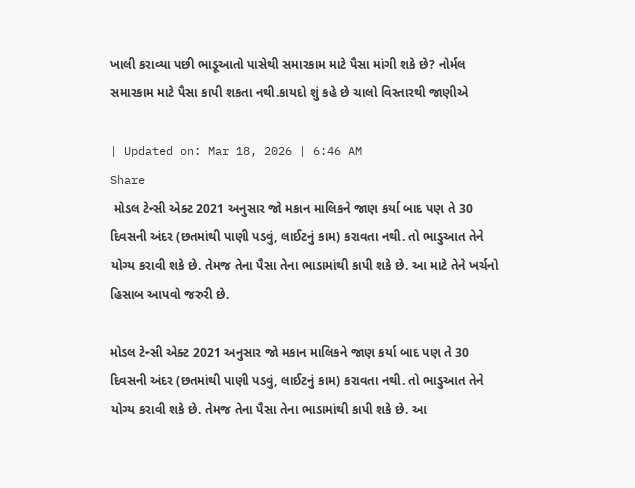ખાલી કરાવ્યા પછી ભાડૂઆતો પાસેથી સમારકામ માટે પૈસા માંગી શકે છે? નોર્મલ સમારકામ માટે પૈસા કાપી શકતા નથી.કાયદો શું કહે છે ચાલો વિસ્તારથી જાણીએ

| Updated on: Mar 18, 2026 | 6:46 AM
Share
 મોડલ ટેન્સી એક્ટ 2021 અનુસાર જો મકાન માલિકને જાણ કર્યા બાદ પણ તે 30 દિવસની અંદર (છતમાંથી પાણી પડવું, લાઈટનું કામ) કરાવતા નથી. તો ભાડુઆત તેને યોગ્ય કરાવી શકે છે. તેમજ તેના પૈસા તેના ભાડામાંથી કાપી શકે છે. આ માટે તેને ખર્ચનો હિસાબ આપવો જરુરી છે.

મોડલ ટેન્સી એક્ટ 2021 અનુસાર જો મકાન માલિકને જાણ કર્યા બાદ પણ તે 30 દિવસની અંદર (છતમાંથી પાણી પડવું, લાઈટનું કામ) કરાવતા નથી. તો ભાડુઆત તેને યોગ્ય કરાવી શકે છે. તેમજ તેના પૈસા તેના ભાડામાંથી કાપી શકે છે. આ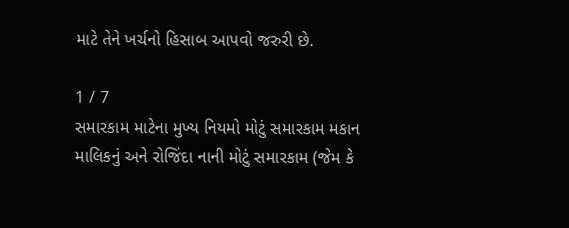માટે તેને ખર્ચનો હિસાબ આપવો જરુરી છે.

1 / 7
સમારકામ માટેના મુખ્ય નિયમો મોટું સમારકામ મકાન માલિકનું અને રોજિંદા નાની મોટું સમારકામ (જેમ કે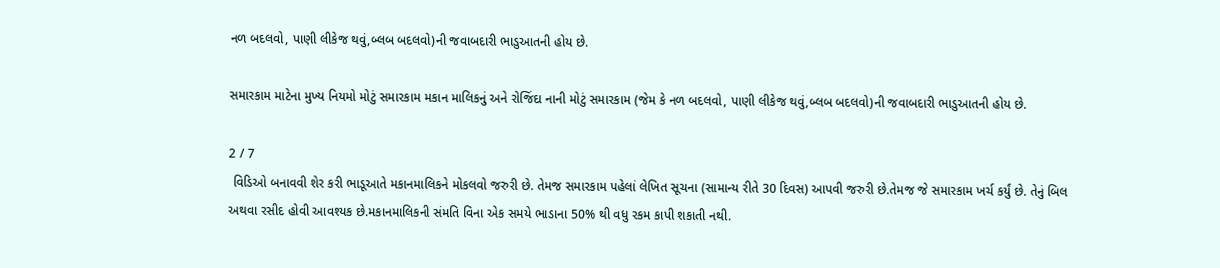નળ બદલવો, પાણી લીકેજ થવું,બ્લબ બદલવો)ની જવાબદારી ભાડુઆતની હોય છે.

સમારકામ માટેના મુખ્ય નિયમો મોટું સમારકામ મકાન માલિકનું અને રોજિંદા નાની મોટું સમારકામ (જેમ કે નળ બદલવો, પાણી લીકેજ થવું,બ્લબ બદલવો)ની જવાબદારી ભાડુઆતની હોય છે.

2 / 7
 વિડિઓ બનાવવી શેર કરી ભાડૂઆતે મકાનમાલિકને મોકલવો જરુરી છે. તેમજ સમારકામ પહેલાં લેખિત સૂચના (સામાન્ય રીતે 30 દિવસ) આપવી જરુરી છે.તેમજ જે સમારકામ ખર્ચ કર્યું છે. તેનું બિલ અથવા રસીદ હોવી આવશ્યક છે.મકાનમાલિકની સંમતિ વિના એક સમયે ભાડાના 50% થી વધુ રકમ કાપી શકાતી નથી.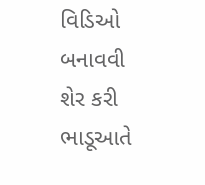વિડિઓ બનાવવી શેર કરી ભાડૂઆતે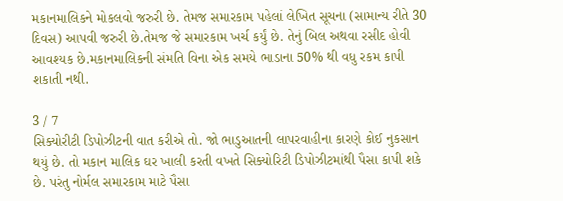મકાનમાલિકને મોકલવો જરુરી છે. તેમજ સમારકામ પહેલાં લેખિત સૂચના (સામાન્ય રીતે 30 દિવસ) આપવી જરુરી છે.તેમજ જે સમારકામ ખર્ચ કર્યું છે. તેનું બિલ અથવા રસીદ હોવી આવશ્યક છે.મકાનમાલિકની સંમતિ વિના એક સમયે ભાડાના 50% થી વધુ રકમ કાપી શકાતી નથી.

3 / 7
સિક્યોરીટી ડિપોઝીટની વાત કરીએ તો. જો ભાડુઆતની લાપરવાહીના કારણે કોઈ નુકસાન થયું છે. તો મકાન માલિક ઘર ખાલી કરતી વખતે સિક્યોરિટી ડિપોઝીટમાંથી પૈસા કાપી શકે છે. પરંતુ નોર્મલ સમારકામ માટે પૈસા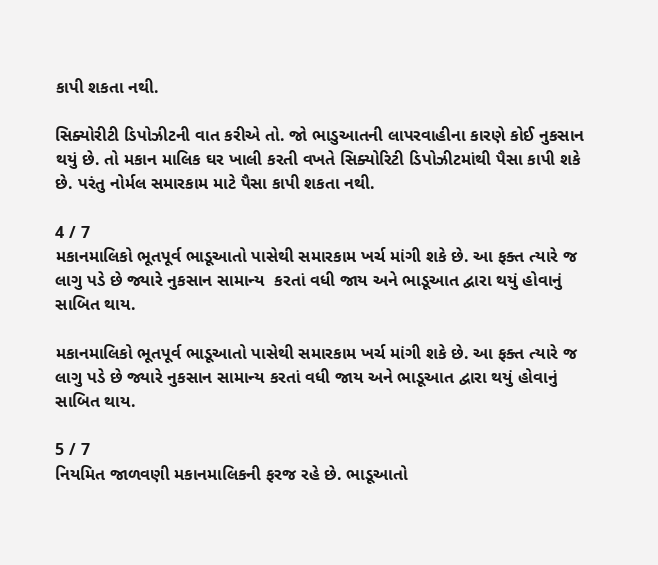કાપી શકતા નથી.

સિક્યોરીટી ડિપોઝીટની વાત કરીએ તો. જો ભાડુઆતની લાપરવાહીના કારણે કોઈ નુકસાન થયું છે. તો મકાન માલિક ઘર ખાલી કરતી વખતે સિક્યોરિટી ડિપોઝીટમાંથી પૈસા કાપી શકે છે. પરંતુ નોર્મલ સમારકામ માટે પૈસા કાપી શકતા નથી.

4 / 7
મકાનમાલિકો ભૂતપૂર્વ ભાડૂઆતો પાસેથી સમારકામ ખર્ચ માંગી શકે છે. આ ફક્ત ત્યારે જ લાગુ પડે છે જ્યારે નુકસાન સામાન્ય  કરતાં વધી જાય અને ભાડૂઆત દ્વારા થયું હોવાનું સાબિત થાય.

મકાનમાલિકો ભૂતપૂર્વ ભાડૂઆતો પાસેથી સમારકામ ખર્ચ માંગી શકે છે. આ ફક્ત ત્યારે જ લાગુ પડે છે જ્યારે નુકસાન સામાન્ય કરતાં વધી જાય અને ભાડૂઆત દ્વારા થયું હોવાનું સાબિત થાય.

5 / 7
નિયમિત જાળવણી મકાનમાલિકની ફરજ રહે છે. ભાડૂઆતો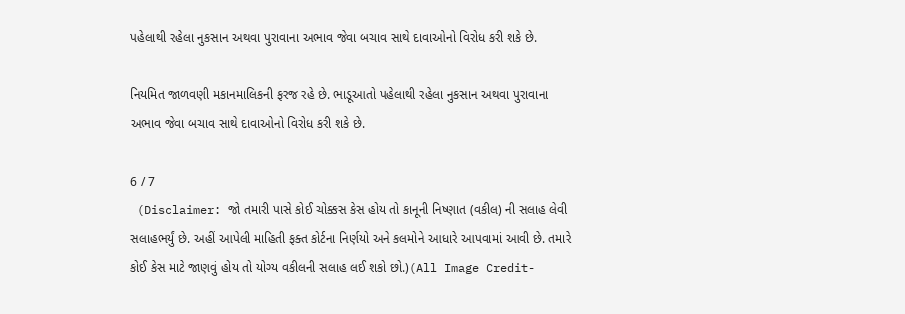પહેલાથી રહેલા નુકસાન અથવા પુરાવાના અભાવ જેવા બચાવ સાથે દાવાઓનો વિરોધ કરી શકે છે.

નિયમિત જાળવણી મકાનમાલિકની ફરજ રહે છે. ભાડૂઆતો પહેલાથી રહેલા નુકસાન અથવા પુરાવાના અભાવ જેવા બચાવ સાથે દાવાઓનો વિરોધ કરી શકે છે.

6 / 7
 (Disclaimer: જો તમારી પાસે કોઈ ચોક્કસ કેસ હોય તો કાનૂની નિષ્ણાત (વકીલ) ની સલાહ લેવી સલાહભર્યું છે. અહીં આપેલી માહિતી ફક્ત કોર્ટના નિર્ણયો અને કલમોને આધારે આપવામાં આવી છે. તમારે કોઈ કેસ માટે જાણવું હોય તો યોગ્ય વકીલની સલાહ લઈ શકો છો.)(All Image Credit-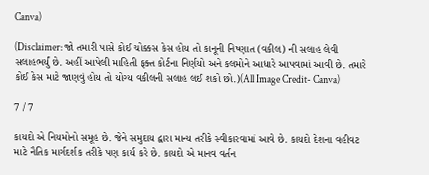Canva)

(Disclaimer: જો તમારી પાસે કોઈ ચોક્કસ કેસ હોય તો કાનૂની નિષ્ણાત (વકીલ) ની સલાહ લેવી સલાહભર્યું છે. અહીં આપેલી માહિતી ફક્ત કોર્ટના નિર્ણયો અને કલમોને આધારે આપવામાં આવી છે. તમારે કોઈ કેસ માટે જાણવું હોય તો યોગ્ય વકીલની સલાહ લઈ શકો છો.)(All Image Credit- Canva)

7 / 7

કાયદો એ નિયમોનો સમૂહ છે. જેને સમુદાય દ્વારા માન્ય તરીકે સ્વીકારવામાં આવે છે. કાયદો દેશના વહીવટ માટે નૈતિક માર્ગદર્શક તરીકે પણ કાર્ય કરે છે. કાયદો એ માનવ વર્તન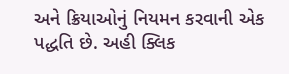અને ક્રિયાઓનું નિયમન કરવાની એક પદ્ધતિ છે. અહી ક્લિક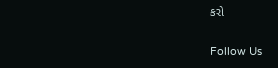કરો

Follow Us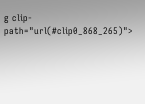g clip-path="url(#clip0_868_265)">